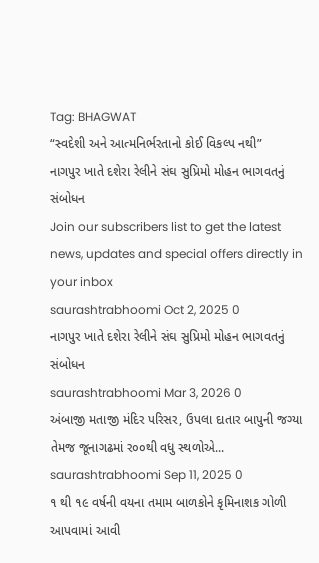Tag: BHAGWAT
“સ્વદેશી અને આત્મનિર્ભરતાનો કોઈ વિકલ્પ નથી”
નાગપુર ખાતે દશેરા રેલીને સંઘ સુપ્રિમો મોહન ભાગવતનું સંબોધન
Join our subscribers list to get the latest news, updates and special offers directly in your inbox
saurashtrabhoomi Oct 2, 2025 0
નાગપુર ખાતે દશેરા રેલીને સંઘ સુપ્રિમો મોહન ભાગવતનું સંબોધન
saurashtrabhoomi Mar 3, 2026 0
અંબાજી મતાજી મંદિર પરિસર, ઉપલા દાતાર બાપુની જગ્યા તેમજ જૂનાગઢમાં ર૦૦થી વધુ સ્થળોએ...
saurashtrabhoomi Sep 11, 2025 0
૧ થી ૧૯ વર્ષની વયના તમામ બાળકોને કૃમિનાશક ગોળી આપવામાં આવી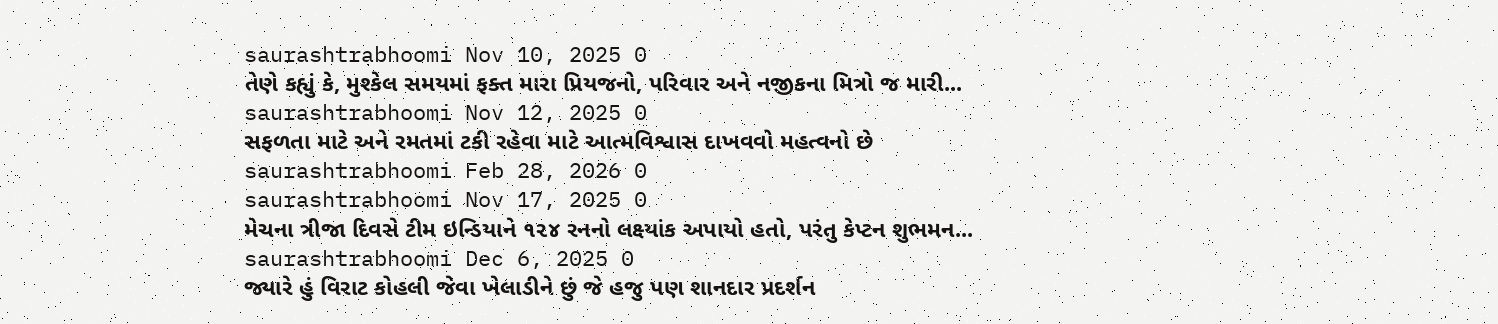saurashtrabhoomi Nov 10, 2025 0
તેણે કહ્યું કે, મુશ્કેલ સમયમાં ફક્ત મારા પ્રિયજનો, પરિવાર અને નજીકના મિત્રો જ મારી...
saurashtrabhoomi Nov 12, 2025 0
સફળતા માટે અને રમતમાં ટકી રહેવા માટે આત્મવિશ્વાસ દાખવવો મહત્વનો છે
saurashtrabhoomi Feb 28, 2026 0
saurashtrabhoomi Nov 17, 2025 0
મેચના ત્રીજા દિવસે ટીમ ઇન્ડિયાને ૧૨૪ રનનો લક્ષ્યાંક અપાયો હતો, પરંતુ કેપ્ટન શુભમન...
saurashtrabhoomi Dec 6, 2025 0
જ્યારે હું વિરાટ કોહલી જેવા ખેલાડીને છું જે હજુ પણ શાનદાર પ્રદર્શન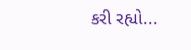કરી રહ્યો...